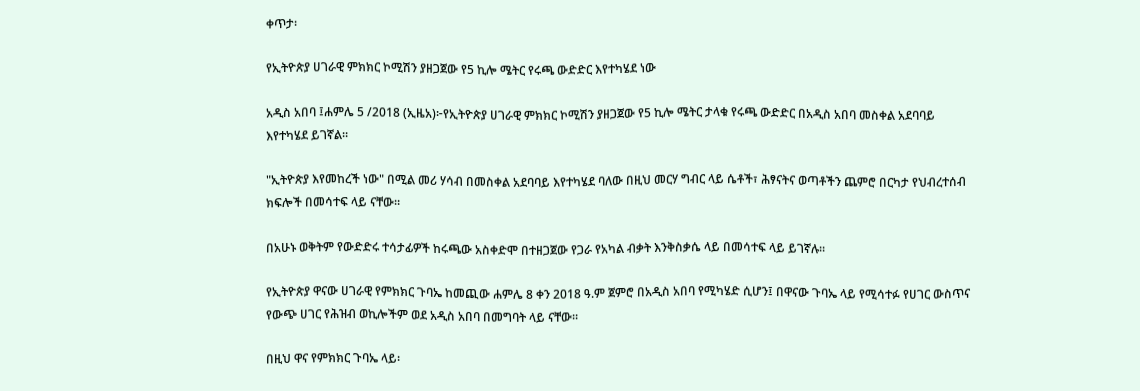ቀጥታ፡

የኢትዮጵያ ሀገራዊ ምክክር ኮሚሽን ያዘጋጀው የ5 ኪሎ ሜትር የሩጫ ውድድር እየተካሄደ ነው

አዲስ አበባ ፤ሐምሌ 5 /2018 (ኢዜአ)፦የኢትዮጵያ ሀገራዊ ምክክር ኮሚሽን ያዘጋጀው የ5 ኪሎ ሜትር ታላቁ የሩጫ ውድድር በአዲስ አበባ መስቀል አደባባይ እየተካሄደ ይገኛል።

"ኢትዮጵያ እየመከረች ነው" በሚል መሪ ሃሳብ በመስቀል አደባባይ እየተካሄደ ባለው በዚህ መርሃ ግብር ላይ ሴቶች፣ ሕፃናትና ወጣቶችን ጨምሮ በርካታ የህብረተሰብ ክፍሎች በመሳተፍ ላይ ናቸው።

በአሁኑ ወቅትም የውድድሩ ተሳታፊዎች ከሩጫው አስቀድሞ በተዘጋጀው የጋራ የአካል ብቃት እንቅስቃሴ ላይ በመሳተፍ ላይ ይገኛሉ።

የኢትዮጵያ ዋናው ሀገራዊ የምክክር ጉባኤ ከመጪው ሐምሌ 8 ቀን 2018 ዓ.ም ጀምሮ በአዲስ አበባ የሚካሄድ ሲሆን፤ በዋናው ጉባኤ ላይ የሚሳተፉ የሀገር ውስጥና የውጭ ሀገር የሕዝብ ወኪሎችም ወደ አዲስ አበባ በመግባት ላይ ናቸው።

በዚህ ዋና የምክክር ጉባኤ ላይ፡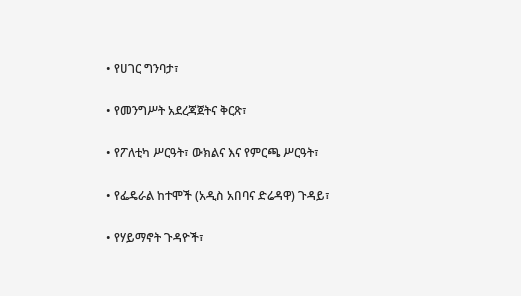• የሀገር ግንባታ፣

• የመንግሥት አደረጃጀትና ቅርጽ፣

• የፖለቲካ ሥርዓት፣ ውክልና እና የምርጫ ሥርዓት፣

• የፌዴራል ከተሞች (አዲስ አበባና ድሬዳዋ) ጉዳይ፣

• የሃይማኖት ጉዳዮች፣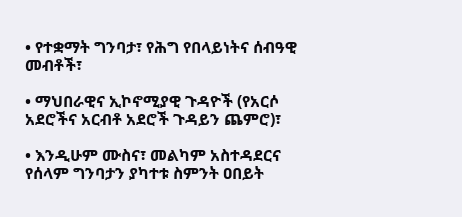• የተቋማት ግንባታ፣ የሕግ የበላይነትና ሰብዓዊ መብቶች፣

• ማህበራዊና ኢኮኖሚያዊ ጉዳዮች (የአርሶ አደሮችና አርብቶ አደሮች ጉዳይን ጨምሮ)፣

• እንዲሁም ሙስና፣ መልካም አስተዳደርና የሰላም ግንባታን ያካተቱ ስምንት ዐበይት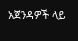አጀንዳዎች ላይ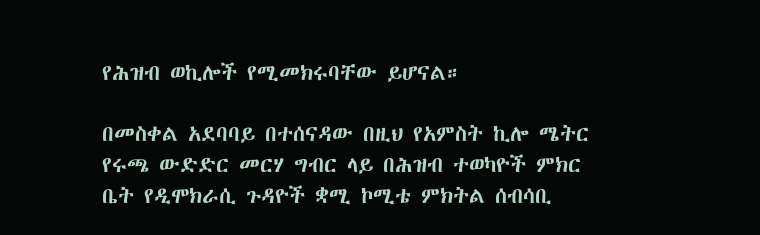የሕዝብ ወኪሎች የሚመክሩባቸው ይሆናል።

በመስቀል አደባባይ በተሰናዳው በዚህ የአምስት ኪሎ ሜትር የሩጫ ውድድር መርሃ ግብር ላይ በሕዝብ ተወካዮች ምክር ቤት የዲሞክራሲ ጉዳዮች ቋሚ ኮሚቴ ምክትል ሰብሳቢ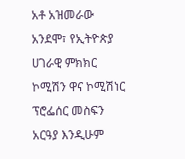አቶ አዝመራው አንደሞ፣ የኢትዮጵያ ሀገራዊ ምክክር ኮሚሽን ዋና ኮሚሽነር ፕሮፌሰር መስፍን አርዓያ እንዲሁም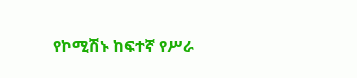የኮሚሽኑ ከፍተኛ የሥራ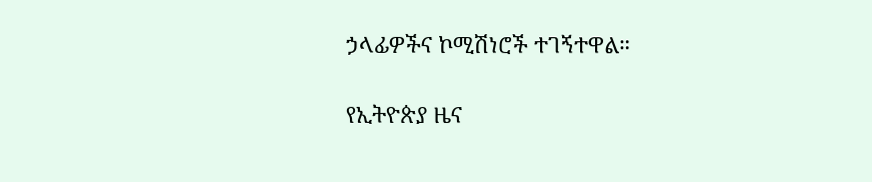ኃላፊዎችና ኮሚሽነሮች ተገኝተዋል።

የኢትዮጵያ ዜና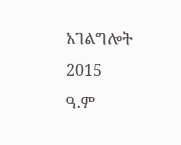አገልግሎት
2015
ዓ.ም